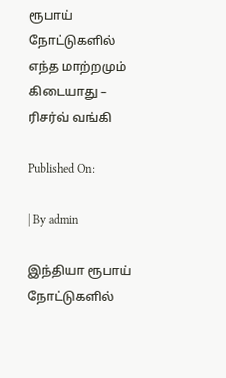ரூபாய் நோட்டுகளில் எந்த மாற்றமும் கிடையாது – ரிசர்வ் வங்கி

Published On:

| By admin

இந்தியா ரூபாய் நோட்டுகளில்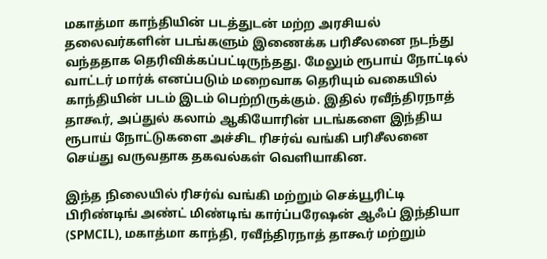மகாத்மா காந்தியின் படத்துடன் மற்ற அரசியல் தலைவர்களின் படங்களும் இணைக்க பரிசீலனை நடந்து வந்ததாக தெரிவிக்கப்பட்டிருந்தது. மேலும் ரூபாய் நோட்டில் வாட்டர் மார்க் எனப்படும் மறைவாக தெரியும் வகையில் காந்தியின் படம் இடம் பெற்றிருக்கும். இதில் ரவீந்திரநாத் தாகூர், அப்துல் கலாம் ஆகியோரின் படங்களை இந்திய ரூபாய் நோட்டுகளை அச்சிட ரிசர்வ் வங்கி பரிசீலனை செய்து வருவதாக தகவல்கள் வெளியாகின.

இந்த நிலையில் ரிசர்வ் வங்கி மற்றும் செக்யூரிட்டி பிரிண்டிங் அண்ட் மிண்டிங் கார்ப்பரேஷன் ஆஃப் இந்தியா (SPMCIL), மகாத்மா காந்தி, ரவீந்திரநாத் தாகூர் மற்றும்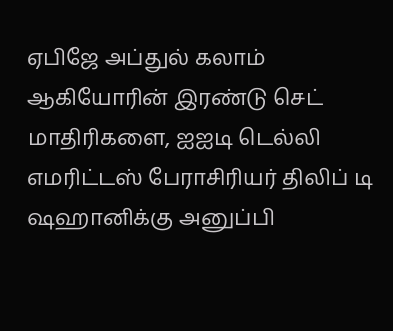ஏபிஜே அப்துல் கலாம் ஆகியோரின் இரண்டு செட் மாதிரிகளை, ஐஐடி டெல்லி எமரிட்டஸ் பேராசிரியர் திலிப் டி ஷஹானிக்கு அனுப்பி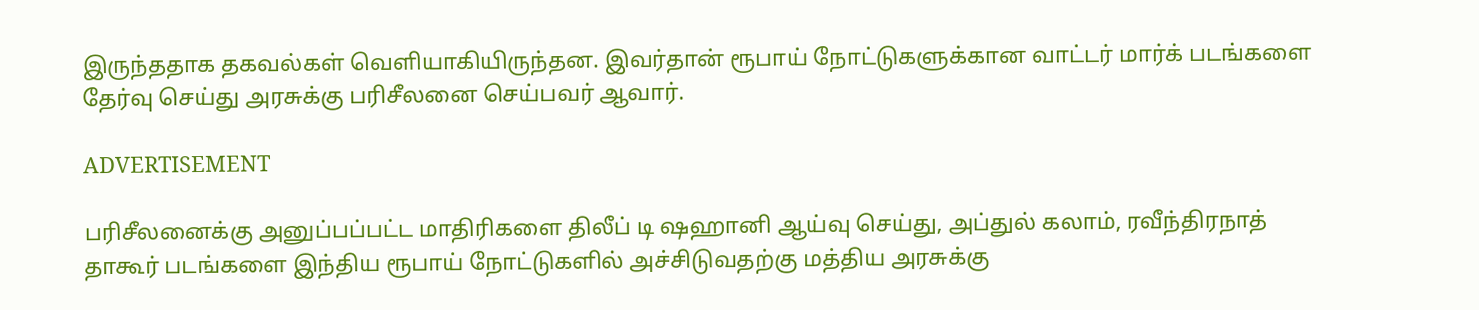இருந்ததாக தகவல்கள் வெளியாகியிருந்தன. இவர்தான் ரூபாய் நோட்டுகளுக்கான வாட்டர் மார்க் படங்களை தேர்வு செய்து அரசுக்கு பரிசீலனை செய்பவர் ஆவார்.

ADVERTISEMENT

பரிசீலனைக்கு அனுப்பப்பட்ட மாதிரிகளை திலீப் டி ஷஹானி ஆய்வு செய்து, அப்துல் கலாம், ரவீந்திரநாத் தாகூர் படங்களை இந்திய ரூபாய் நோட்டுகளில் அச்சிடுவதற்கு மத்திய அரசுக்கு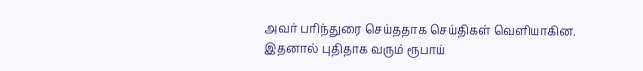அவர் பரிந்துரை செய்ததாக செய்திகள் வெளியாகின. இதனால் புதிதாக வரும் ரூபாய்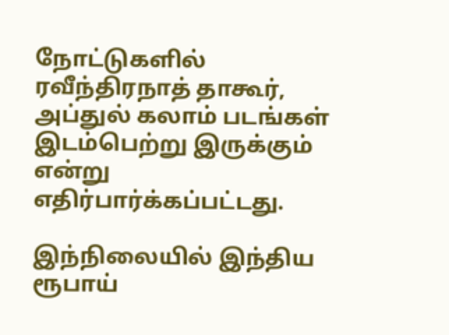நோட்டுகளில் ரவீந்திரநாத் தாகூர், அப்துல் கலாம் படங்கள் இடம்பெற்று இருக்கும் என்று எதிர்பார்க்கப்பட்டது.

இந்நிலையில் இந்திய ரூபாய்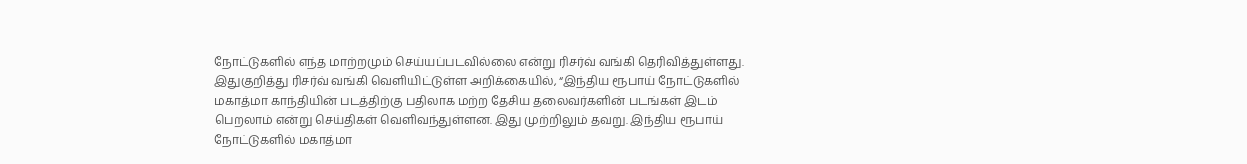நோட்டுகளில் எந்த மாற்றமும் செய்யப்படவில்லை என்று ரிசர்வ் வங்கி தெரிவித்துள்ளது. இதுகுறித்து ரிசர்வ் வங்கி வெளியிட்டுள்ள அறிக்கையில், “இந்திய ரூபாய் நோட்டுகளில் மகாத்மா காந்தியின் படத்திற்கு பதிலாக மற்ற தேசிய தலைவர்களின் படங்கள் இடம் பெறலாம் என்று செய்திகள் வெளிவந்துள்ளன. இது முற்றிலும் தவறு. இந்திய ரூபாய் நோட்டுகளில் மகாத்மா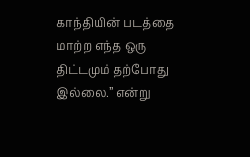காந்தியின் படத்தை மாற்ற எந்த ஒரு திட்டமும் தற்போது இல்லை.” என்று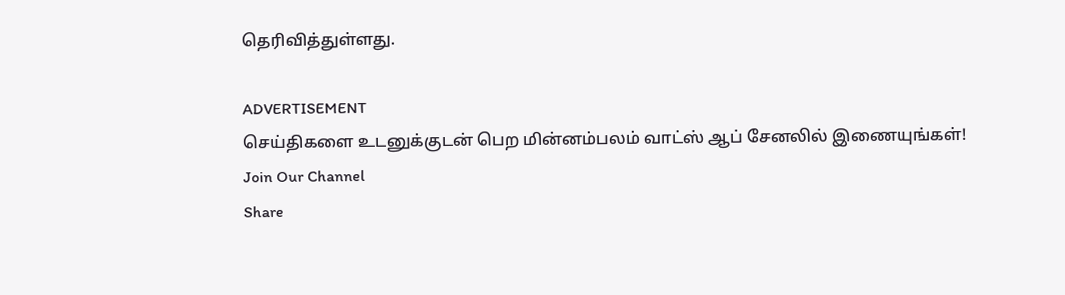தெரிவித்துள்ளது.

ADVERTISEMENT
செய்திகளை உடனுக்குடன் பெற மின்னம்பலம் வாட்ஸ் ஆப் சேனலில் இணையுங்கள்!
Join Our Channel
Share